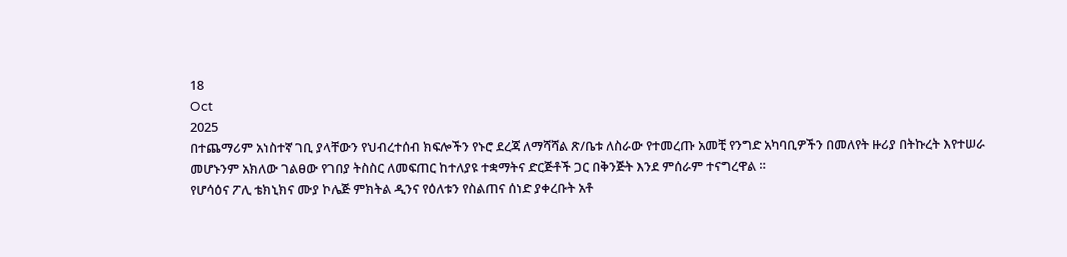18
Oct
2025
በተጨማሪም አነስተኛ ገቢ ያላቸውን የህብረተሰብ ክፍሎችን የኑሮ ደረጃ ለማሻሻል ጽ/ቤቱ ለስራው የተመረጡ አመቺ የንግድ አካባቢዎችን በመለየት ዙሪያ በትኩረት እየተሠራ መሆኑንም አክለው ገልፀው የገበያ ትስስር ለመፍጠር ከተለያዩ ተቋማትና ድርጅቶች ጋር በቅንጅት እንደ ምሰራም ተናግረዋል ።
የሆሳዕና ፖሊ ቴክኒክና ሙያ ኮሌጅ ምክትል ዲንና የዕለቱን የስልጠና ሰነድ ያቀረቡት አቶ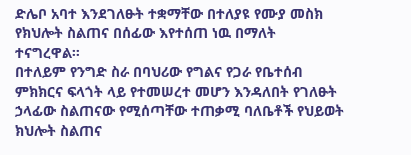ድሌቦ አባተ እንደገለፁት ተቋማቸው በተለያዩ የሙያ መስክ የክህሎት ስልጠና በሰፊው እየተሰጠ ነዉ በማለት ተናግረዋል።
በተለይም የንግድ ስራ በባህሪው የግልና የጋራ የቤተሰብ ምክክርና ፍላጎት ላይ የተመሠረተ መሆን እንዳለበት የገለፁት ኃላፊው ስልጠናው የሚሰጣቸው ተጠቃሚ ባለቤቶች የህይወት ክህሎት ስልጠና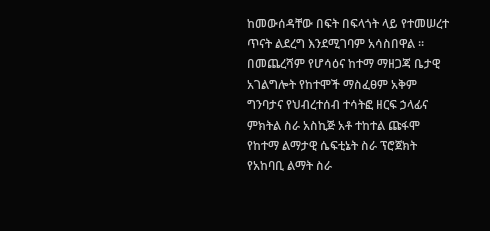ከመውሰዳቸው በፍት በፍላጎት ላይ የተመሠረተ ጥናት ልደረግ እንደሚገባም አሳስበዋል ።
በመጨረሻም የሆሳዕና ከተማ ማዘጋጃ ቤታዊ አገልግሎት የከተሞች ማስፈፀም አቅም ግንባታና የህብረተሰብ ተሳትፎ ዘርፍ ኃላፊና ምክትል ስራ አስኪጅ አቶ ተከተል ጩፋሞ የከተማ ልማታዊ ሴፍቲኔት ስራ ፕሮጀክት የአከባቢ ልማት ስራ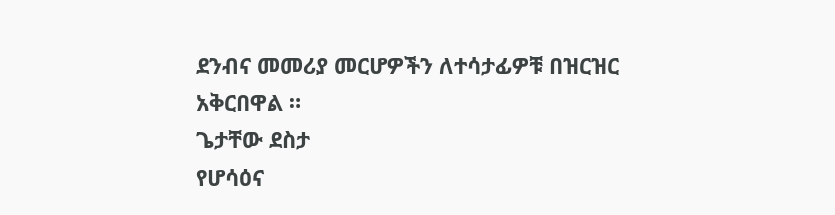ደንብና መመሪያ መርሆዎችን ለተሳታፊዎቹ በዝርዝር አቅርበዋል ።
ጌታቸው ደስታ
የሆሳዕና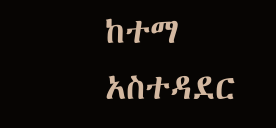ከተማ አስተዳደር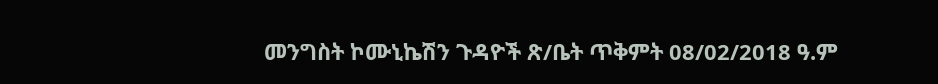መንግስት ኮሙኒኬሽን ጉዳዮች ጽ/ቤት ጥቅምት 08/02/2018 ዓ.ም